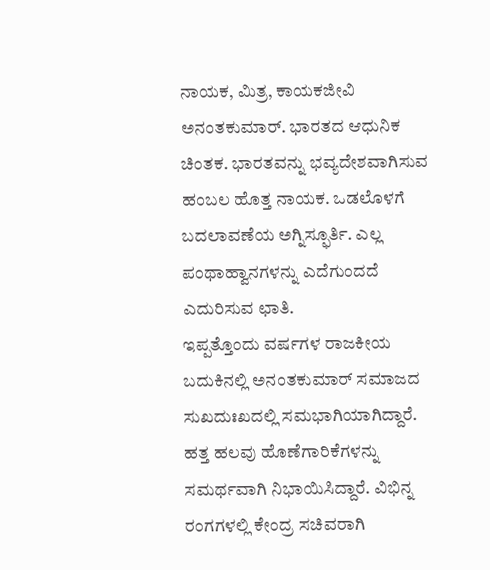ನಾಯಕ, ಮಿತ್ರ, ಕಾಯಕಜೀವಿ
ಅನಂತಕುಮಾರ್. ಭಾರತದ ಆಧುನಿಕ ಚಿಂತಕ. ಭಾರತವನ್ನು ಭವ್ಯದೇಶವಾಗಿಸುವ ಹಂಬಲ ಹೊತ್ತ ನಾಯಕ. ಒಡಲೊಳಗೆ ಬದಲಾವಣೆಯ ಅಗ್ನಿಸ್ಫೂರ್ತಿ. ಎಲ್ಲ ಪಂಥಾಹ್ವಾನಗಳನ್ನು ಎದೆಗುಂದದೆ ಎದುರಿಸುವ ಛಾತಿ.
ಇಪ್ಪತ್ತೊಂದು ವರ್ಷಗಳ ರಾಜಕೀಯ ಬದುಕಿನಲ್ಲಿ ಅನಂತಕುಮಾರ್ ಸಮಾಜದ ಸುಖದುಃಖದಲ್ಲಿ ಸಮಭಾಗಿಯಾಗಿದ್ದಾರೆ. ಹತ್ತ ಹಲವು ಹೊಣೆಗಾರಿಕೆಗಳನ್ನು ಸಮರ್ಥವಾಗಿ ನಿಭಾಯಿಸಿದ್ದಾರೆ. ವಿಭಿನ್ನ ರಂಗಗಳಲ್ಲಿ ಕೇಂದ್ರ ಸಚಿವರಾಗಿ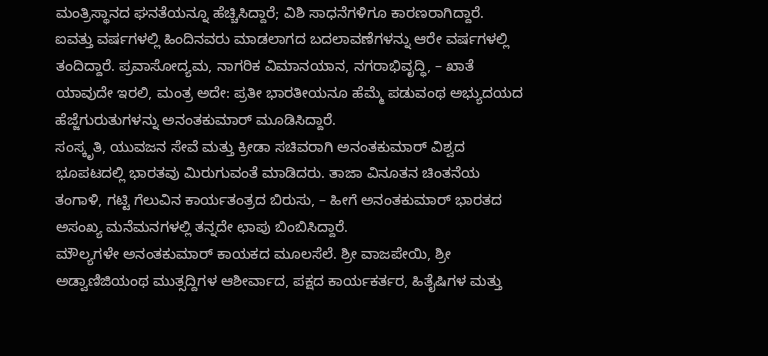ಮಂತ್ರಿಸ್ಥಾನದ ಘನತೆಯನ್ನೂ ಹೆಚ್ಚಿಸಿದ್ದಾರೆ; ವಿಶಿ ಸಾಧನೆಗಳಿಗೂ ಕಾರಣರಾಗಿದ್ದಾರೆ. ಐವತ್ತು ವರ್ಷಗಳಲ್ಲಿ ಹಿಂದಿನವರು ಮಾಡಲಾಗದ ಬದಲಾವಣೆಗಳನ್ನು ಆರೇ ವರ್ಷಗಳಲ್ಲಿ ತಂದಿದ್ದಾರೆ. ಪ್ರವಾಸೋದ್ಯಮ, ನಾಗರಿಕ ವಿಮಾನಯಾನ, ನಗರಾಭಿವೃದ್ಧಿ, – ಖಾತೆ ಯಾವುದೇ ಇರಲಿ, ಮಂತ್ರ ಅದೇ: ಪ್ರತೀ ಭಾರತೀಯನೂ ಹೆಮ್ಮೆ ಪಡುವಂಥ ಅಭ್ಯುದಯದ ಹೆಜ್ಜೆಗುರುತುಗಳನ್ನು ಅನಂತಕುಮಾರ್ ಮೂಡಿಸಿದ್ದಾರೆ.
ಸಂಸ್ಕೃತಿ, ಯುವಜನ ಸೇವೆ ಮತ್ತು ಕ್ರೀಡಾ ಸಚಿವರಾಗಿ ಅನಂತಕುಮಾರ್ ವಿಶ್ವದ ಭೂಪಟದಲ್ಲಿ ಭಾರತವು ಮಿರುಗುವಂತೆ ಮಾಡಿದರು. ತಾಜಾ ವಿನೂತನ ಚಿಂತನೆಯ ತಂಗಾಳಿ, ಗಟ್ಟಿ ಗೆಲುವಿನ ಕಾರ್ಯತಂತ್ರದ ಬಿರುಸು, – ಹೀಗೆ ಅನಂತಕುಮಾರ್ ಭಾರತದ ಅಸಂಖ್ಯ ಮನೆಮನಗಳಲ್ಲಿ ತನ್ನದೇ ಛಾಪು ಬಿಂಬಿಸಿದ್ದಾರೆ.
ಮೌಲ್ಯಗಳೇ ಅನಂತಕುಮಾರ್ ಕಾಯಕದ ಮೂಲಸೆಲೆ. ಶ್ರೀ ವಾಜಪೇಯಿ, ಶ್ರೀ ಅಡ್ವಾಣಿಜಿಯಂಥ ಮುತ್ಸದ್ದಿಗಳ ಆಶೀರ್ವಾದ, ಪಕ್ಷದ ಕಾರ್ಯಕರ್ತರ, ಹಿತೈಷಿಗಳ ಮತ್ತು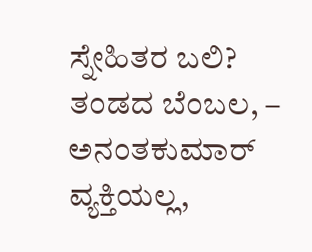ಸ್ನೇಹಿತರ ಬಲಿ? ತಂಡದ ಬೆಂಬಲ, – ಅನಂತಕುಮಾರ್ ವ್ಯಕ್ತಿಯಲ್ಲ,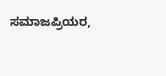ಸಮಾಜಪ್ರಿಯರ,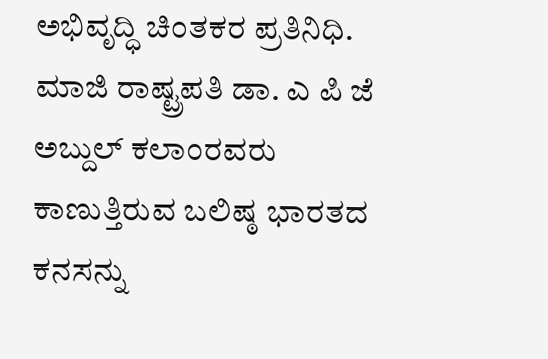ಅಭಿವೃದ್ಧಿ ಚಿಂತಕರ ಪ್ರತಿನಿಧಿ. ಮಾಜಿ ರಾಷ್ಟ್ರಪತಿ ಡಾ. ಎ ಪಿ ಜೆ ಅಬ್ದುಲ್ ಕಲಾಂರವರು ಕಾಣುತ್ತಿರುವ ಬಲಿಷ್ಠ ಭಾರತದ ಕನಸನ್ನು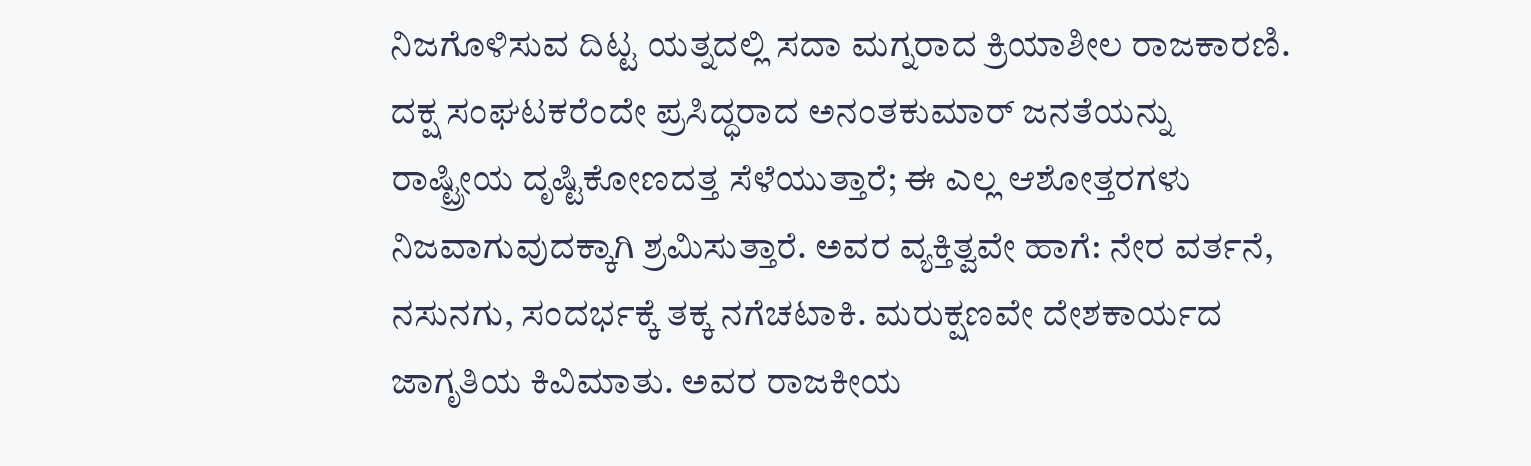ನಿಜಗೊಳಿಸುವ ದಿಟ್ಟ ಯತ್ನದಲ್ಲಿ ಸದಾ ಮಗ್ನರಾದ ಕ್ರಿಯಾಶೀಲ ರಾಜಕಾರಣಿ.
ದಕ್ಷ ಸಂಘಟಕರೆಂದೇ ಪ್ರಸಿದ್ಧರಾದ ಅನಂತಕುಮಾರ್ ಜನತೆಯನ್ನು ರಾಷ್ಟ್ರೀಯ ದೃಷ್ಟಿಕೋಣದತ್ತ ಸೆಳೆಯುತ್ತಾರೆ; ಈ ಎಲ್ಲ ಆಶೋತ್ತರಗಳು ನಿಜವಾಗುವುದಕ್ಕಾಗಿ ಶ್ರಮಿಸುತ್ತಾರೆ. ಅವರ ವ್ಯಕ್ತಿತ್ವವೇ ಹಾಗೆ: ನೇರ ವರ್ತನೆ, ನಸುನಗು, ಸಂದರ್ಭಕ್ಕೆ ತಕ್ಕ ನಗೆಚಟಾಕಿ. ಮರುಕ್ಷಣವೇ ದೇಶಕಾರ್ಯದ ಜಾಗೃತಿಯ ಕಿವಿಮಾತು. ಅವರ ರಾಜಕೀಯ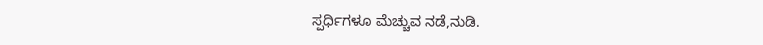ಸ್ಪರ್ಧಿಗಳೂ ಮೆಚ್ಚುವ ನಡೆ,ನುಡಿ.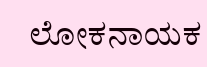ಲೋಕನಾಯಕ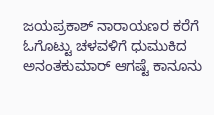ಜಯಪ್ರಕಾಶ್ ನಾರಾಯಣರ ಕರೆಗೆ ಓಗೊಟ್ಟು ಚಳವಳಿಗೆ ಧುಮುಕಿದ ಅನಂತಕುಮಾರ್ ಆಗಷ್ಟೆ ಕಾನೂನು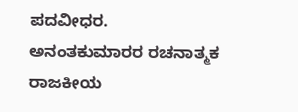ಪದವೀಧರ. ಅನಂತಕುಮಾರರ ರಚನಾತ್ಮಕ ರಾಜಕೀಯ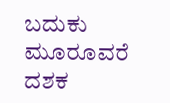ಬದುಕು ಮೂರೂವರೆ ದಶಕ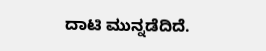ದಾಟಿ ಮುನ್ನಡೆದಿದೆ.